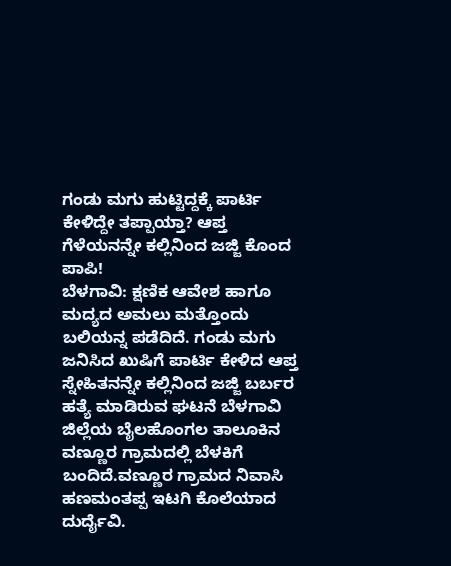ಗಂಡು ಮಗು ಹುಟ್ಟಿದ್ದಕ್ಕೆ ಪಾರ್ಟಿ ಕೇಳಿದ್ದೇ ತಪ್ಪಾಯ್ತಾ? ಆಪ್ತ ಗೆಳೆಯನನ್ನೇ ಕಲ್ಲಿನಿಂದ ಜಜ್ಜಿ ಕೊಂದ ಪಾಪಿ!
ಬೆಳಗಾವಿ: ಕ್ಷಣಿಕ ಆವೇಶ ಹಾಗೂ ಮದ್ಯದ ಅಮಲು ಮತ್ತೊಂದು ಬಲಿಯನ್ನ ಪಡೆದಿದೆ. ಗಂಡು ಮಗು ಜನಿಸಿದ ಖುಷಿಗೆ ಪಾರ್ಟಿ ಕೇಳಿದ ಆಪ್ತ ಸ್ನೇಹಿತನನ್ನೇ ಕಲ್ಲಿನಿಂದ ಜಜ್ಜಿ ಬರ್ಬರ ಹತ್ಯೆ ಮಾಡಿರುವ ಘಟನೆ ಬೆಳಗಾವಿ ಜಿಲ್ಲೆಯ ಬೈಲಹೊಂಗಲ ತಾಲೂಕಿನ ವಣ್ಣೂರ ಗ್ರಾಮದಲ್ಲಿ ಬೆಳಕಿಗೆ ಬಂದಿದೆ.ವಣ್ಣೂರ ಗ್ರಾಮದ ನಿವಾಸಿ ಹಣಮಂತಪ್ಪ ಇಟಗಿ ಕೊಲೆಯಾದ ದುರ್ದೈವಿ.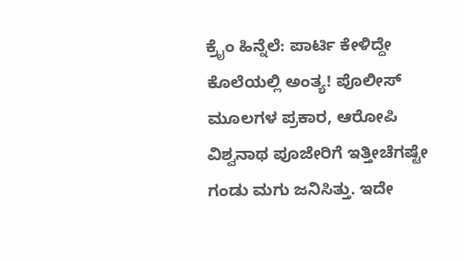ಕ್ರೈಂ ಹಿನ್ನೆಲೆ: ಪಾರ್ಟಿ ಕೇಳಿದ್ದೇ ಕೊಲೆಯಲ್ಲಿ ಅಂತ್ಯ! ಪೊಲೀಸ್ ಮೂಲಗಳ ಪ್ರಕಾರ, ಆರೋಪಿ ವಿಶ್ವನಾಥ ಪೂಜೇರಿಗೆ ಇತ್ತೀಚೆಗಷ್ಟೇ ಗಂಡು ಮಗು ಜನಿಸಿತ್ತು. ಇದೇ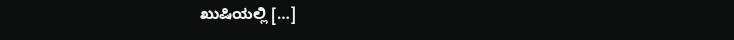ಖುಷಿಯಲ್ಲಿ […]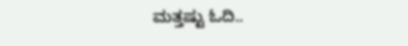ಮತ್ತಷ್ಟು ಓದಿ..